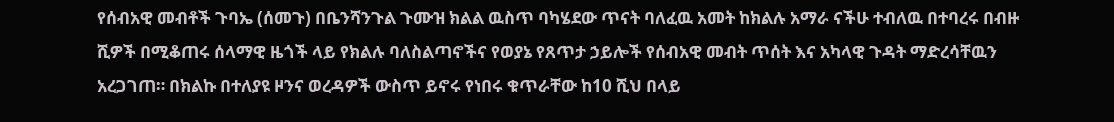የሰብአዊ መብቶች ጉባኤ (ሰመጉ) በቤንሻንጉል ጉሙዝ ክልል ዉስጥ ባካሄደው ጥናት ባለፈዉ አመት ከክልሉ አማራ ናችሁ ተብለዉ በተባረሩ በብዙ ሺዎች በሚቆጠሩ ሰላማዊ ዜጎች ላይ የክልሉ ባለስልጣኖችና የወያኔ የጸጥታ ኃይሎች የሰብአዊ መብት ጥሰት እና አካላዊ ጉዳት ማድረሳቸዉን አረጋገጠ። በክልኩ በተለያዩ ዞንና ወረዳዎች ውስጥ ይኖሩ የነበሩ ቁጥራቸው ከ10 ሺህ በላይ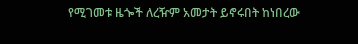የሚገመቱ ዜጐች ለረዥም አመታት ይኖሩበት ከነበረው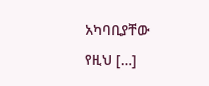አካባቢያቸው የዚህ […]